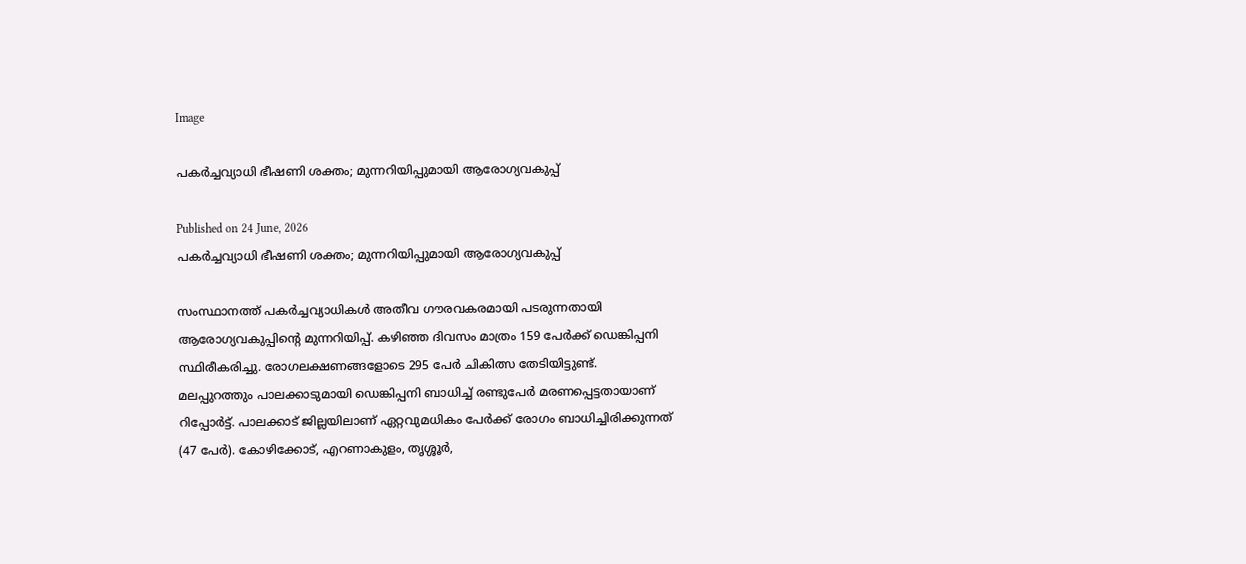Image

പകർച്ചവ്യാധി ഭീഷണി ശക്തം; മുന്നറിയിപ്പുമായി ആരോഗ്യവകുപ്പ്

Published on 24 June, 2026
പകർച്ചവ്യാധി ഭീഷണി ശക്തം; മുന്നറിയിപ്പുമായി ആരോഗ്യവകുപ്പ്

സംസ്ഥാനത്ത് പകർച്ചവ്യാധികൾ അതീവ ഗൗരവകരമായി പടരുന്നതായി ആരോഗ്യവകുപ്പിന്റെ മുന്നറിയിപ്പ്. കഴിഞ്ഞ ദിവസം മാത്രം 159 പേർക്ക് ഡെങ്കിപ്പനി സ്ഥിരീകരിച്ചു. രോഗലക്ഷണങ്ങളോടെ 295 പേർ ചികിത്സ തേടിയിട്ടുണ്ട്. മലപ്പുറത്തും പാലക്കാടുമായി ഡെങ്കിപ്പനി ബാധിച്ച് രണ്ടുപേർ മരണപ്പെട്ടതായാണ് റിപ്പോർട്ട്. പാലക്കാട് ജില്ലയിലാണ് ഏറ്റവുമധികം പേർക്ക് രോഗം ബാധിച്ചിരിക്കുന്നത് (47 പേർ). കോഴിക്കോട്, എറണാകുളം, തൃശ്ശൂർ,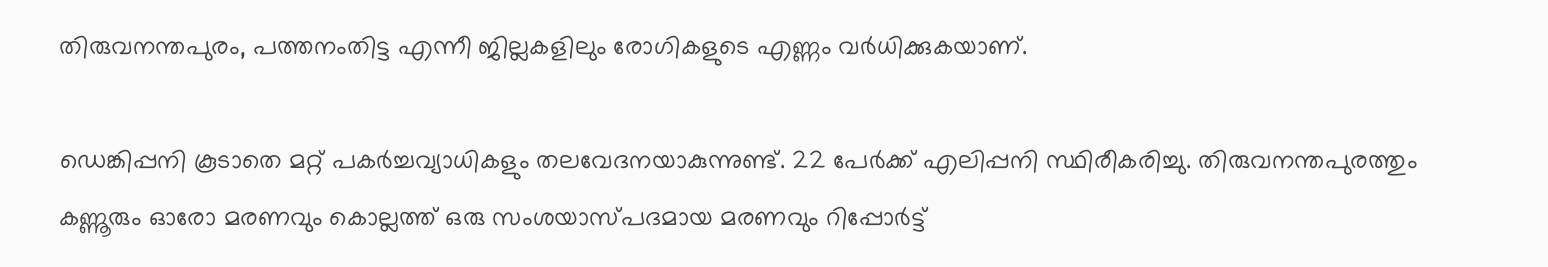തിരുവനന്തപുരം, പത്തനംതിട്ട എന്നീ ജില്ലകളിലും രോഗികളുടെ എണ്ണം വർധിക്കുകയാണ്.

ഡെങ്കിപ്പനി കൂടാതെ മറ്റ് പകർച്ചവ്യാധികളും തലവേദനയാകുന്നുണ്ട്. 22 പേർക്ക് എലിപ്പനി സ്ഥിരീകരിച്ചു. തിരുവനന്തപുരത്തും കണ്ണൂരും ഓരോ മരണവും കൊല്ലത്ത് ഒരു സംശയാസ്പദമായ മരണവും റിപ്പോർട്ട്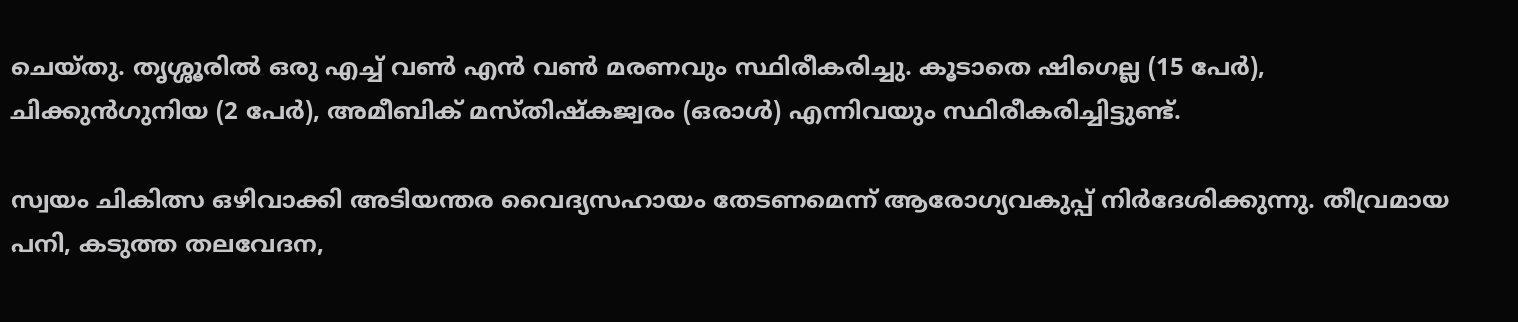ചെയ്തു. തൃശ്ശൂരിൽ ഒരു എച്ച് വൺ എൻ വൺ മരണവും സ്ഥിരീകരിച്ചു. കൂടാതെ ഷിഗെല്ല (15 പേർ), ചിക്കുൻഗുനിയ (2 പേർ), അമീബിക് മസ്തിഷ്കജ്വരം (ഒരാൾ) എന്നിവയും സ്ഥിരീകരിച്ചിട്ടുണ്ട്.

സ്വയം ചികിത്സ ഒഴിവാക്കി അടിയന്തര വൈദ്യസഹായം തേടണമെന്ന് ആരോഗ്യവകുപ്പ് നിർദേശിക്കുന്നു. തീവ്രമായ പനി, കടുത്ത തലവേദന,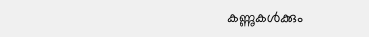കണ്ണുകൾക്കും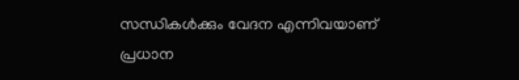സന്ധികൾക്കും വേദന എന്നിവയാണ് പ്രധാന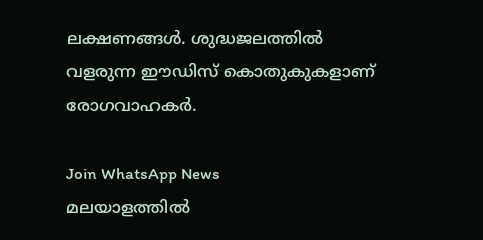ലക്ഷണങ്ങൾ. ശുദ്ധജലത്തിൽ വളരുന്ന ഈഡിസ് കൊതുകുകളാണ് രോഗവാഹകർ.

Join WhatsApp News
മലയാളത്തില്‍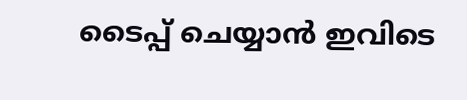ടൈപ്പ് ചെയ്യാന്‍ ഇവിടെ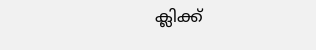ക്ലിക്ക്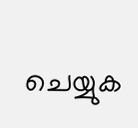ചെയ്യുക